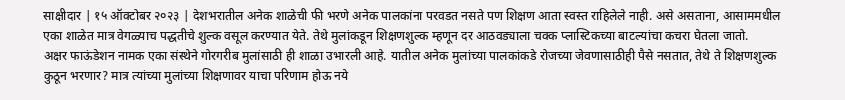साक्षीदार | १५ ऑक्टोबर २०२३ | देशभरातील अनेक शाळेची फी भरणे अनेक पालकांना परवडत नसते पण शिक्षण आता स्वस्त राहिलेले नाही. असे असताना, आसाममधील एका शाळेत मात्र वेगळ्याच पद्धतीचे शुल्क वसूल करण्यात येते. तेथे मुलांकडून शिक्षणशुल्क म्हणून दर आठवड्याला चक्क प्लास्टिकच्या बाटल्यांचा कचरा घेतला जातो.
अक्षर फाऊंडेशन नामक एका संस्थेने गोरगरीब मुलांसाठी ही शाळा उभारली आहे. यातील अनेक मुलांच्या पालकांकडे रोजच्या जेवणासाठीही पैसे नसतात, तेथे ते शिक्षणशुल्क कुठून भरणार? मात्र त्यांच्या मुलांच्या शिक्षणावर याचा परिणाम होऊ नये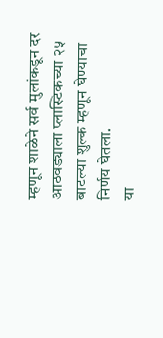म्हणून शाळेने सर्व मुलांकडून दर आठवड्याला प्लास्टिकच्या २५ बाटल्या शुल्क म्हणून घेण्याचा निर्णय घेतला.
या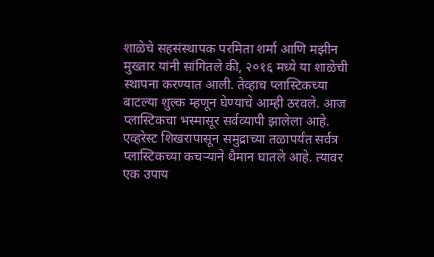शाळेचे सहसंस्थापक परमिता शर्मा आणि मझीन मुख्तार यांनी सांगितले की, २०१६ मध्ये या शाळेची स्थापना करण्यात आली. तेव्हाच प्लास्टिकच्या बाटल्या शुल्क म्हणून घेण्याचे आम्ही ठरवले. आज प्लास्टिकचा भस्मासूर सर्वव्यापी झालेला आहे. एव्हरेस्ट शिखरापासून समुद्राच्या तळापर्यंत सर्वत्र प्लास्टिकच्या कचऱ्याने थैमान घातले आहे. त्यावर एक उपाय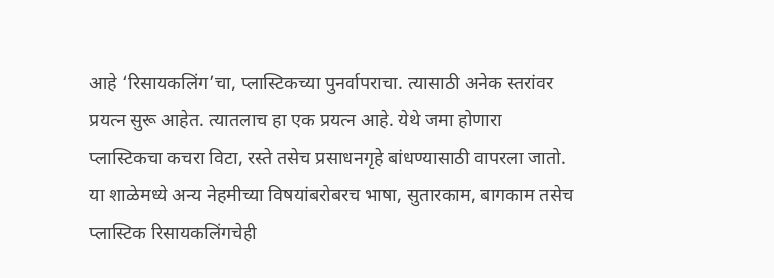आहे ‘रिसायकलिंग’चा, प्लास्टिकच्या पुनर्वापराचा. त्यासाठी अनेक स्तरांवर प्रयत्न सुरू आहेत. त्यातलाच हा एक प्रयत्न आहे. येथे जमा होणारा प्लास्टिकचा कचरा विटा, रस्ते तसेच प्रसाधनगृहे बांधण्यासाठी वापरला जातो. या शाळेमध्ये अन्य नेहमीच्या विषयांबरोबरच भाषा, सुतारकाम, बागकाम तसेच प्लास्टिक रिसायकलिंगचेही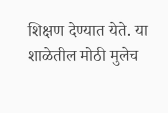शिक्षण देण्यात येते. या शाळेतील मोठी मुलेच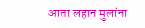आता लहान मुलांना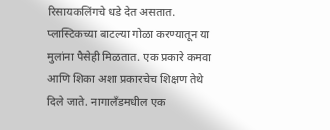रिसायकलिंगचे धडे देत असतात. प्लास्टिकच्या बाटल्या गोळा करण्यातून या मुलांना पैसेही मिळतात. एक प्रकारे कमवा आणि शिका अशा प्रकारचेच शिक्षण तेथे दिले जाते. नागालँडमधील एक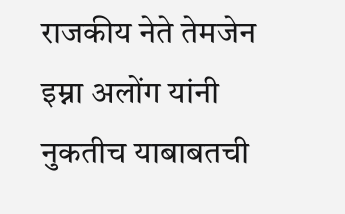राजकीय नेते तेमजेन इम्ना अलोंग यांनी नुकतीच याबाबतची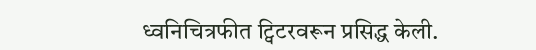ध्वनिचित्रफीत ट्विटरवरून प्रसिद्ध केली.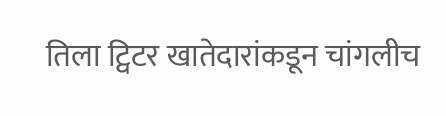तिला ट्विटर खातेदारांकडून चांगलीच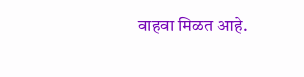वाहवा मिळत आहे.